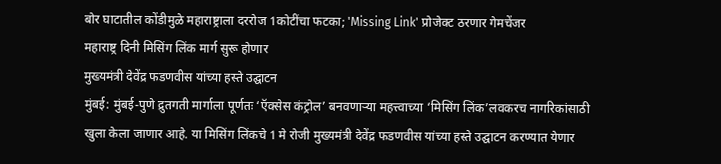बोर घाटातील कोंडीमुळे महाराष्ट्राला दररोज 1कोटींचा फटका; 'Missing Link' प्रोजेक्ट ठरणार गेमचेंजर
महाराष्ट्र दिनी मिसिंग लिंक मार्ग सुरू होणार
मुख्यमंत्री देवेंद्र फडणवीस यांच्या हस्ते उद्घाटन
मुंबई: मुंबई-पुणे द्रुतगती मार्गाला पूर्णतः ‘ऍक्सेस कंट्रोल’ बनवणाऱ्या महत्त्वाच्या ‘मिसिंग लिंक’लवकरच नागरिकांसाठी खुला केला जाणार आहे. या मिसिंग लिंकचे 1 मे रोजी मुख्यमंत्री देवेंद्र फडणवीस यांच्या हस्ते उद्घाटन करण्यात येणार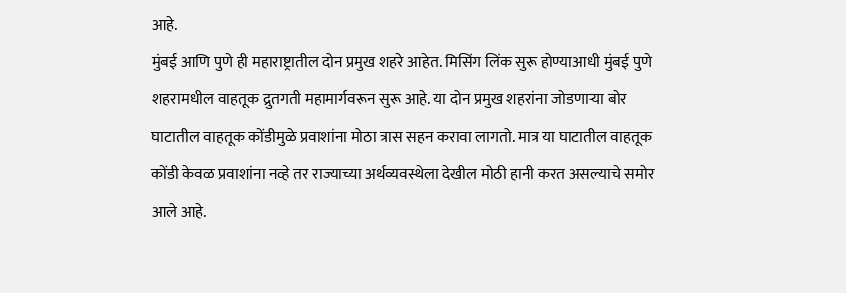आहे.
मुंबई आणि पुणे ही महाराष्ट्रातील दोन प्रमुख शहरे आहेत. मिसिंग लिंक सुरू होण्याआधी मुंबई पुणे शहरामधील वाहतूक द्रुतगती महामार्गवरून सुरू आहे. या दोन प्रमुख शहरांना जोडणाऱ्या बोर घाटातील वाहतूक कोंडीमुळे प्रवाशांना मोठा त्रास सहन करावा लागतो. मात्र या घाटातील वाहतूक कोंडी केवळ प्रवाशांना नव्हे तर राज्याच्या अर्थव्यवस्थेला देखील मोठी हानी करत असल्याचे समोर आले आहे.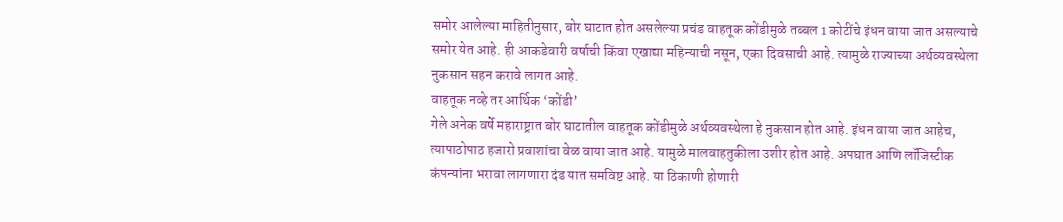समोर आलेल्या माहितीनुसार, बोर घाटात होत असलेल्या प्रचंड वाहतूक कोंडीमुळे तब्बल 1 कोटींचे इंधन वाया जात असल्याचे समोर येत आहे. ही आकडेवारी वर्षाची किंवा एखाद्या महिन्याची नसून, एका दिवसाची आहे. त्यामुळे राज्याच्या अर्थव्यवस्थेला नुकसान सहन करावे लागत आहे.
वाहतूक नव्हे तर आर्थिक ‘कोंडी’
गेले अनेक वर्षे महाराष्ट्रात बोर घाटातील वाहतूक कोंडीमुळे अर्थव्यवस्थेला हे नुकसान होत आहे. इंधन वाया जात आहेच, त्यापाठोपाठ हजारो प्रवाशांचा वेळ वाया जात आहे. यामुळे मालवाहतुकीला उशीर होत आहे. अपघात आणि लॉजिस्टीक कंपन्यांना भरावा लागणारा दंड यात समविष्ट आहे. या ठिकाणी होणारी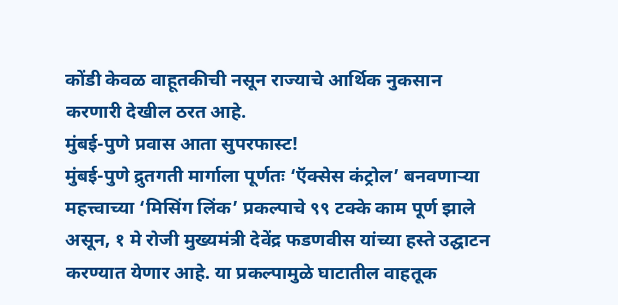कोंडी केवळ वाहूतकीची नसून राज्याचे आर्थिक नुकसान करणारी देखील ठरत आहे.
मुंबई-पुणे प्रवास आता सुपरफास्ट!
मुंबई-पुणे द्रुतगती मार्गाला पूर्णतः ‘ऍक्सेस कंट्रोल’ बनवणाऱ्या महत्त्वाच्या ‘मिसिंग लिंक’ प्रकल्पाचे ९९ टक्के काम पूर्ण झाले असून, १ मे रोजी मुख्यमंत्री देवेंद्र फडणवीस यांच्या हस्ते उद्घाटन करण्यात येणार आहे. या प्रकल्पामुळे घाटातील वाहतूक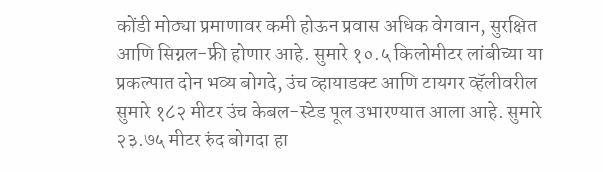कोंडी मोठ्या प्रमाणावर कमी होऊन प्रवास अधिक वेगवान, सुरक्षित आणि सिग्नल-फ्री होणार आहे. सुमारे १०.५ किलोमीटर लांबीच्या या प्रकल्पात दोन भव्य बोगदे, उंच व्हायाडक्ट आणि टायगर व्हॅलीवरील सुमारे १८२ मीटर उंच केबल-स्टेड पूल उभारण्यात आला आहे. सुमारे २३.७५ मीटर रुंद बोगदा हा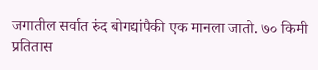जगातील सर्वात रुंद बोगद्यांपैकी एक मानला जातो. ७० किमी प्रतितास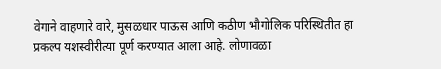वेगाने वाहणारे वारे, मुसळधार पाऊस आणि कठीण भौगोलिक परिस्थितीत हा प्रकल्प यशस्वीरीत्या पूर्ण करण्यात आला आहे. लोणावळा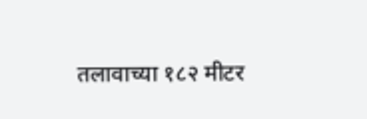तलावाच्या १८२ मीटर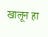खालून हा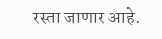रस्ता जाणार आहे.